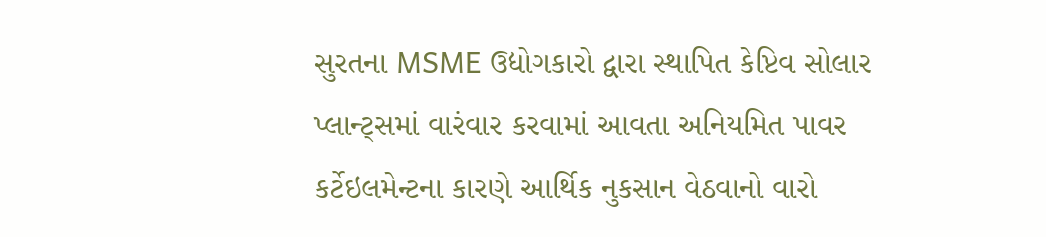સુરતના MSME ઉદ્યોગકારો દ્વારા સ્થાપિત કેપ્ટિવ સોલાર પ્લાન્ટ્સમાં વારંવાર કરવામાં આવતા અનિયમિત પાવર કર્ટેઇલમેન્ટના કારણે આર્થિક નુકસાન વેઠવાનો વારો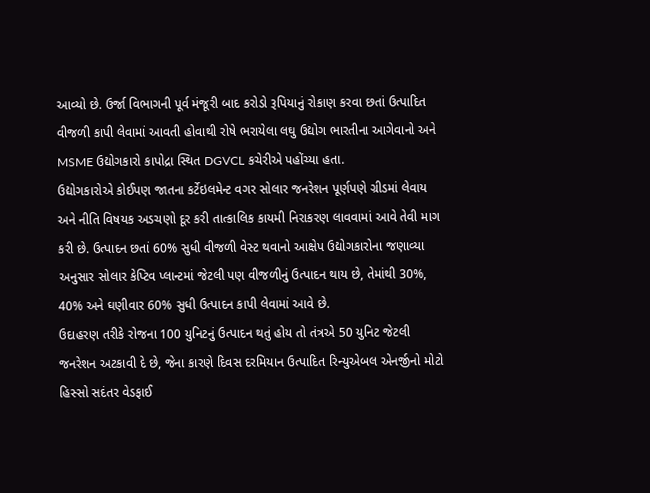આવ્યો છે. ઉર્જા વિભાગની પૂર્વ મંજૂરી બાદ કરોડો રૂપિયાનું રોકાણ કરવા છતાં ઉત્પાદિત વીજળી કાપી લેવામાં આવતી હોવાથી રોષે ભરાયેલા લઘુ ઉદ્યોગ ભારતીના આગેવાનો અને MSME ઉદ્યોગકારો કાપોદ્રા સ્થિત DGVCL કચેરીએ પહોંચ્યા હતા.
ઉદ્યોગકારોએ કોઈપણ જાતના કર્ટેઇલમેન્ટ વગર સોલાર જનરેશન પૂર્ણપણે ગ્રીડમાં લેવાય અને નીતિ વિષયક અડચણો દૂર કરી તાત્કાલિક કાયમી નિરાકરણ લાવવામાં આવે તેવી માગ કરી છે. ઉત્પાદન છતાં 60% સુધી વીજળી વેસ્ટ થવાનો આક્ષેપ ઉદ્યોગકારોના જણાવ્યા અનુસાર સોલાર કેપ્ટિવ પ્લાન્ટમાં જેટલી પણ વીજળીનું ઉત્પાદન થાય છે, તેમાંથી 30%, 40% અને ઘણીવાર 60% સુધી ઉત્પાદન કાપી લેવામાં આવે છે.
ઉદાહરણ તરીકે રોજના 100 યુનિટનું ઉત્પાદન થતું હોય તો તંત્રએ 50 યુનિટ જેટલી જનરેશન અટકાવી દે છે, જેના કારણે દિવસ દરમિયાન ઉત્પાદિત રિન્યુએબલ એનર્જીનો મોટો હિસ્સો સદંતર વેડફાઈ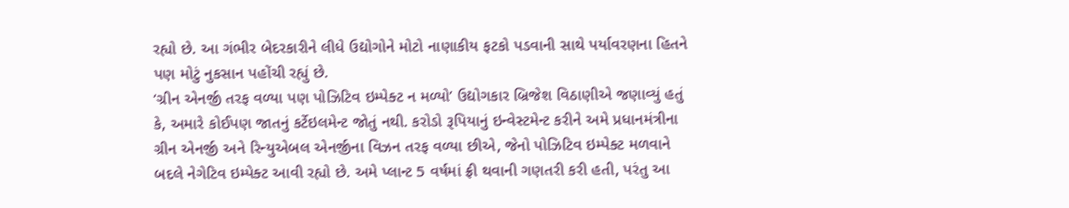રહ્યો છે. આ ગંભીર બેદરકારીને લીધે ઉદ્યોગોને મોટો નાણાકીય ફટકો પડવાની સાથે પર્યાવરણના હિતને પણ મોટું નુકસાન પહોંચી રહ્યું છે.
‘ગ્રીન એનર્જી તરફ વળ્યા પણ પોઝિટિવ ઇમ્પેક્ટ ન મળ્યો’ ઉદ્યોગકાર બ્રિજેશ વિઠાણીએ જણાવ્યું હતું કે, અમારે કોઈપણ જાતનું કર્ટેઇલમેન્ટ જોતું નથી. કરોડો રૂપિયાનું ઇન્વેસ્ટમેન્ટ કરીને અમે પ્રધાનમંત્રીના ગ્રીન એનર્જી અને રિન્યુએબલ એનર્જીના વિઝન તરફ વળ્યા છીએ, જેનો પોઝિટિવ ઇમ્પેક્ટ મળવાને બદલે નેગેટિવ ઇમ્પેક્ટ આવી રહ્યો છે. અમે પ્લાન્ટ 5 વર્ષમાં ફ્રી થવાની ગણતરી કરી હતી, પરંતુ આ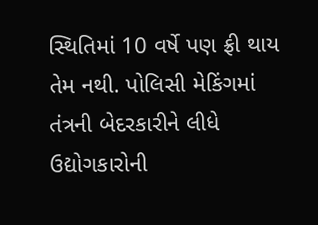સ્થિતિમાં 10 વર્ષે પણ ફ્રી થાય તેમ નથી. પોલિસી મેકિંગમાં તંત્રની બેદરકારીને લીધે ઉદ્યોગકારોની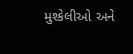મુશ્કેલીઓ અને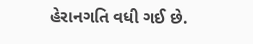હેરાનગતિ વધી ગઈ છે.